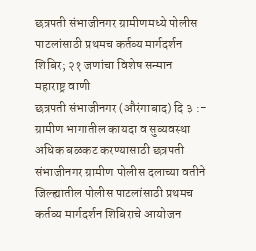छत्रपती संभाजीनगर ग्रामीणमध्ये पोलीस पाटलांसाठी प्रथमच कर्तव्य मार्गदर्शन शिबिर; २१ जणांचा विशेष सन्मान
महाराष्ट्र वाणी
छत्रपती संभाजीनगर (औरंगाबाद) दि ३ :- ग्रामीण भागातील कायदा व सुव्यवस्था अधिक बळकट करण्यासाठी छत्रपती संभाजीनगर ग्रामीण पोलीस दलाच्या वतीने जिल्ह्यातील पोलीस पाटलांसाठी प्रथमच कर्तव्य मार्गदर्शन शिबिराचे आयोजन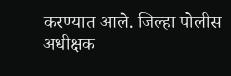करण्यात आले. जिल्हा पोलीस अधीक्षक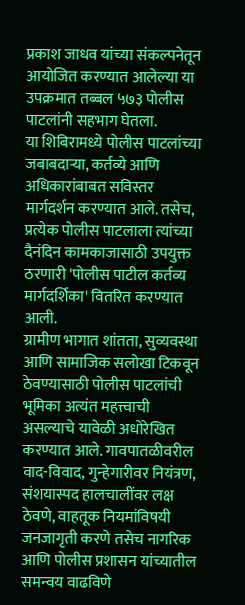प्रकाश जाधव यांच्या संकल्पनेतून आयोजित करण्यात आलेल्या या उपक्रमात तब्बल ५७३ पोलीस पाटलांनी सहभाग घेतला.
या शिबिरामध्ये पोलीस पाटलांच्या जबाबदाऱ्या, कर्तव्ये आणि अधिकारांबाबत सविस्तर मार्गदर्शन करण्यात आले. तसेच, प्रत्येक पोलीस पाटलाला त्यांच्या दैनंदिन कामकाजासाठी उपयुक्त ठरणारी 'पोलीस पाटील कर्तव्य मार्गदर्शिका' वितरित करण्यात आली.
ग्रामीण भागात शांतता, सुव्यवस्था आणि सामाजिक सलोखा टिकवून ठेवण्यासाठी पोलीस पाटलांची भूमिका अत्यंत महत्त्वाची असल्याचे यावेळी अधोरेखित करण्यात आले. गावपातळीवरील वाद-विवाद, गुन्हेगारीवर नियंत्रण, संशयास्पद हालचालींवर लक्ष ठेवणे, वाहतूक नियमांविषयी जनजागृती करणे तसेच नागरिक आणि पोलीस प्रशासन यांच्यातील समन्वय वाढविणे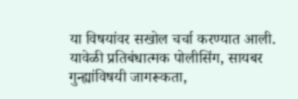या विषयांवर सखोल चर्चा करण्यात आली.
यावेळी प्रतिबंधात्मक पोलीसिंग, सायबर गुन्ह्यांविषयी जागरूकता,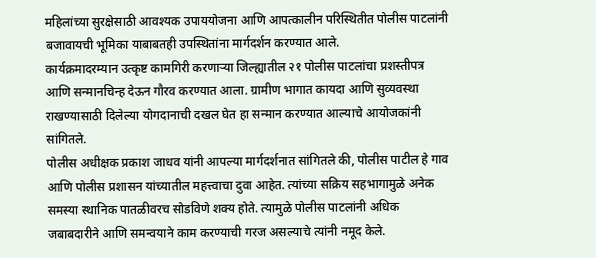महिलांच्या सुरक्षेसाठी आवश्यक उपाययोजना आणि आपत्कालीन परिस्थितीत पोलीस पाटलांनी बजावायची भूमिका याबाबतही उपस्थितांना मार्गदर्शन करण्यात आले.
कार्यक्रमादरम्यान उत्कृष्ट कामगिरी करणाऱ्या जिल्ह्यातील २१ पोलीस पाटलांचा प्रशस्तीपत्र आणि सन्मानचिन्ह देऊन गौरव करण्यात आला. ग्रामीण भागात कायदा आणि सुव्यवस्था राखण्यासाठी दिलेल्या योगदानाची दखल घेत हा सन्मान करण्यात आल्याचे आयोजकांनी सांगितले.
पोलीस अधीक्षक प्रकाश जाधव यांनी आपल्या मार्गदर्शनात सांगितले की, पोलीस पाटील हे गाव आणि पोलीस प्रशासन यांच्यातील महत्त्वाचा दुवा आहेत. त्यांच्या सक्रिय सहभागामुळे अनेक समस्या स्थानिक पातळीवरच सोडविणे शक्य होते. त्यामुळे पोलीस पाटलांनी अधिक जबाबदारीने आणि समन्वयाने काम करण्याची गरज असल्याचे त्यांनी नमूद केले.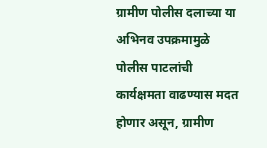ग्रामीण पोलीस दलाच्या या अभिनव उपक्रमामुळे पोलीस पाटलांची कार्यक्षमता वाढण्यास मदत होणार असून, ग्रामीण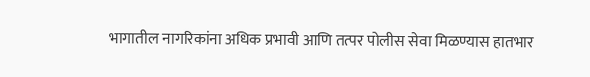भागातील नागरिकांना अधिक प्रभावी आणि तत्पर पोलीस सेवा मिळण्यास हातभार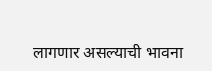लागणार असल्याची भावना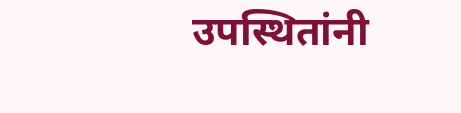उपस्थितांनी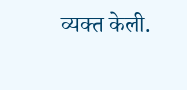व्यक्त केली.